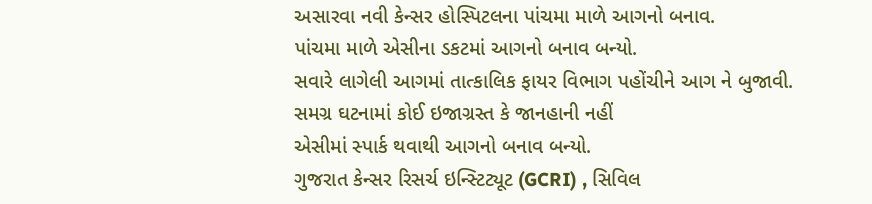અસારવા નવી કેન્સર હોસ્પિટલના પાંચમા માળે આગનો બનાવ.
પાંચમા માળે એસીના ડકટમાં આગનો બનાવ બન્યો.
સવારે લાગેલી આગમાં તાત્કાલિક ફાયર વિભાગ પહોંચીને આગ ને બુજાવી.
સમગ્ર ઘટનામાં કોઈ ઇજાગ્રસ્ત કે જાનહાની નહીં
એસીમાં સ્પાર્ક થવાથી આગનો બનાવ બન્યો.
ગુજરાત કેન્સર રિસર્ચ ઇન્સ્ટિટ્યૂટ (GCRI) , સિવિલ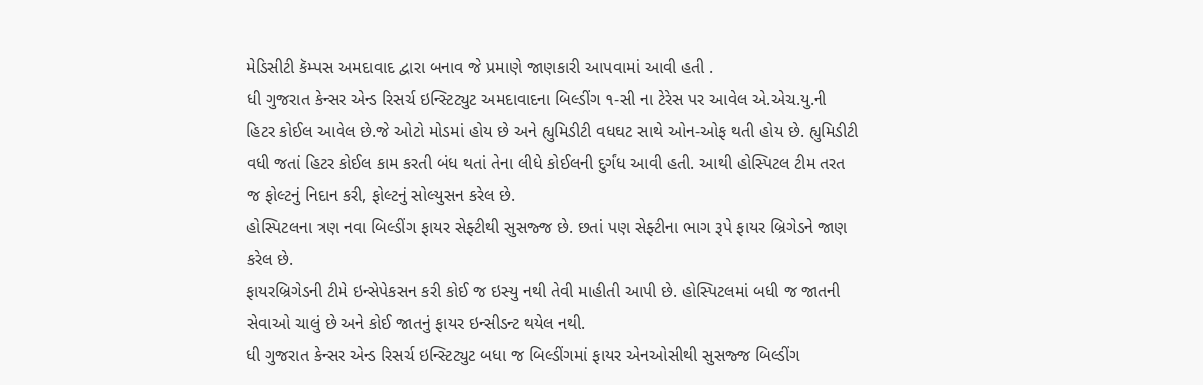મેડિસીટી કૅમ્પસ અમદાવાદ દ્વારા બનાવ જે પ્રમાણે જાણકારી આપવામાં આવી હતી .
ધી ગુજરાત કેન્સર એન્ડ રિસર્ચ ઇન્સ્ટિટ્યુટ અમદાવાદના બિલ્ડીંગ ૧-સી ના ટેરેસ પર આવેલ એ.એચ.યુ.ની હિટર કોઈલ આવેલ છે.જે ઓટો મોડમાં હોય છે અને હ્યુમિડીટી વધઘટ સાથે ઓન-ઓફ થતી હોય છે. હ્યુમિડીટી વધી જતાં હિટર કોઈલ કામ કરતી બંધ થતાં તેના લીધે કોઈલની દુર્ગંધ આવી હતી. આથી હોસ્પિટલ ટીમ તરત જ ફોલ્ટનું નિદાન કરી, ફોલ્ટનું સોલ્યુસન કરેલ છે.
હોસ્પિટલના ત્રણ નવા બિલ્ડીંગ ફાયર સેફ્ટીથી સુસજ્જ છે. છતાં પણ સેફ્ટીના ભાગ રૂપે ફાયર બ્રિગેડને જાણ કરેલ છે.
ફાયરબ્રિગેડની ટીમે ઇન્સેપેકસન કરી કોઈ જ ઇસ્યુ નથી તેવી માહીતી આપી છે. હોસ્પિટલમાં બધી જ જાતની સેવાઓ ચાલું છે અને કોઈ જાતનું ફાયર ઇન્સીડન્ટ થયેલ નથી.
ધી ગુજરાત કેન્સર એન્ડ રિસર્ચ ઇન્સ્ટિટ્યુટ બધા જ બિલ્ડીંગમાં ફાયર એનઓસીથી સુસજ્જ બિલ્ડીંગ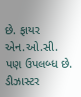છે. ફાયર એન.ઓ.સી. પણ ઉપલબ્ધ છે.
ડીઝાસ્ટર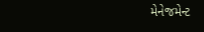મેનેજમેન્ટ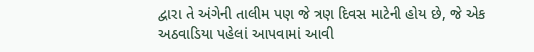દ્વારા તે અંગેની તાલીમ પણ જે ત્રણ દિવસ માટેની હોય છે, જે એક અઠવાડિયા પહેલાં આપવામાં આવી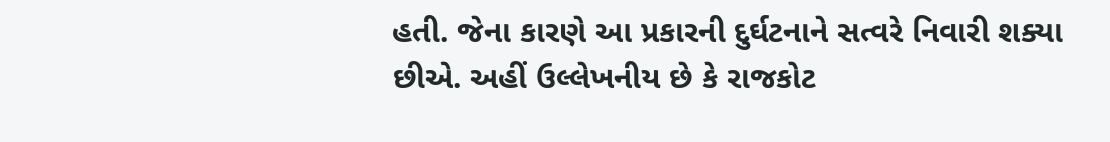હતી. જેના કારણે આ પ્રકારની દુર્ઘટનાને સત્વરે નિવારી શક્યા છીએ. અહીં ઉલ્લેખનીય છે કે રાજકોટ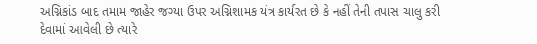અગ્નિકાંડ બાદ તમામ જાહેર જગ્યા ઉપર અગ્નિશામક યંત્ર કાર્યરત છે કે નહીં તેની તપાસ ચાલુ કરી દેવામાં આવેલી છે ત્યારે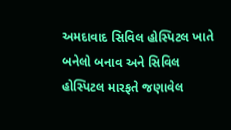અમદાવાદ સિવિલ હોસ્પિટલ ખાતે બનેલો બનાવ અને સિવિલ હોસ્પિટલ મારફતે જણાવેલ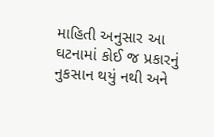માહિતી અનુસાર આ ઘટનામાં કોઈ જ પ્રકારનું નુકસાન થયું નથી અને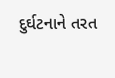દુર્ઘટનાને તરત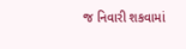જ નિવારી શકવામાં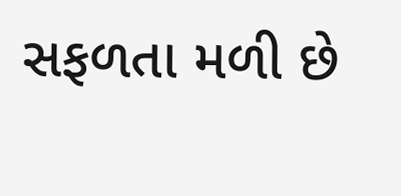સફળતા મળી છે